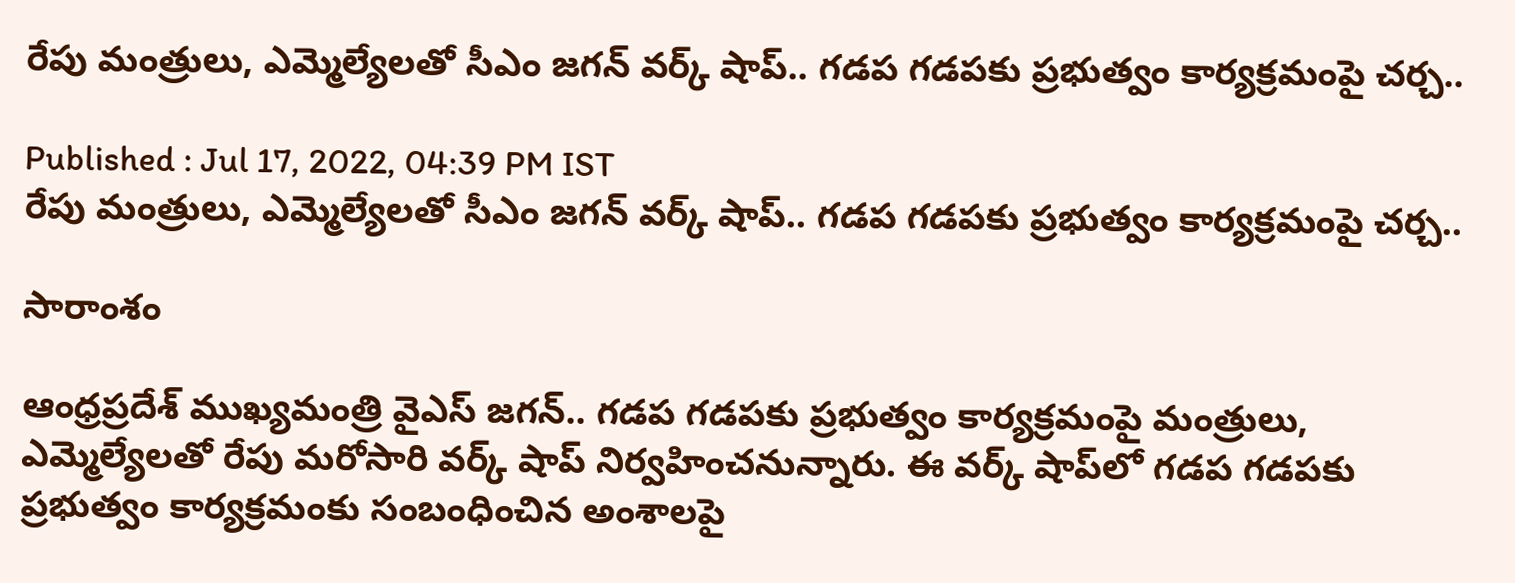రేపు మంత్రులు, ఎమ్మెల్యేలతో సీఎం జగన్ వర్క్ షాప్.. గడప గడపకు ప్రభుత్వం కార్యక్రమంపై చర్చ..

Published : Jul 17, 2022, 04:39 PM IST
రేపు మంత్రులు, ఎమ్మెల్యేలతో సీఎం జగన్ వర్క్ షాప్.. గడప గడపకు ప్రభుత్వం కార్యక్రమంపై చర్చ..

సారాంశం

ఆంధ్రప్రదేశ్ ముఖ్యమంత్రి వైఎస్ జగన్.. గడప గడపకు ప్రభుత్వం కార్యక్రమంపై మంత్రులు, ఎమ్మెల్యేలతో రేపు మరోసారి వర్క్‌ షాప్ నిర్వహించనున్నారు. ఈ వర్క్‌ షాప్‌లో గడప గడపకు ప్రభుత్వం కార్యక్రమంకు సంబంధించిన అంశాలపై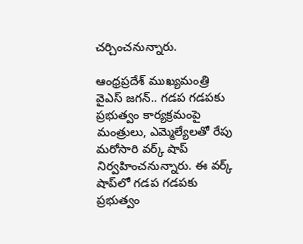చర్చించనున్నారు.

ఆంధ్రప్రదేశ్ ముఖ్యమంత్రి వైఎస్ జగన్.. గడప గడపకు ప్రభుత్వం కార్యక్రమంపై మంత్రులు, ఎమ్మెల్యేలతో రేపు మరోసారి వర్క్‌ షాప్ నిర్వహించనున్నారు. ఈ వర్క్‌ షాప్‌లో గడప గడపకు ప్రభుత్వం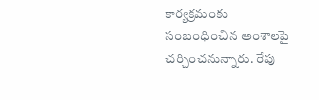కార్యక్రమంకు సంబంధించిన అంశాలపై చర్చించనున్నారు. రేపు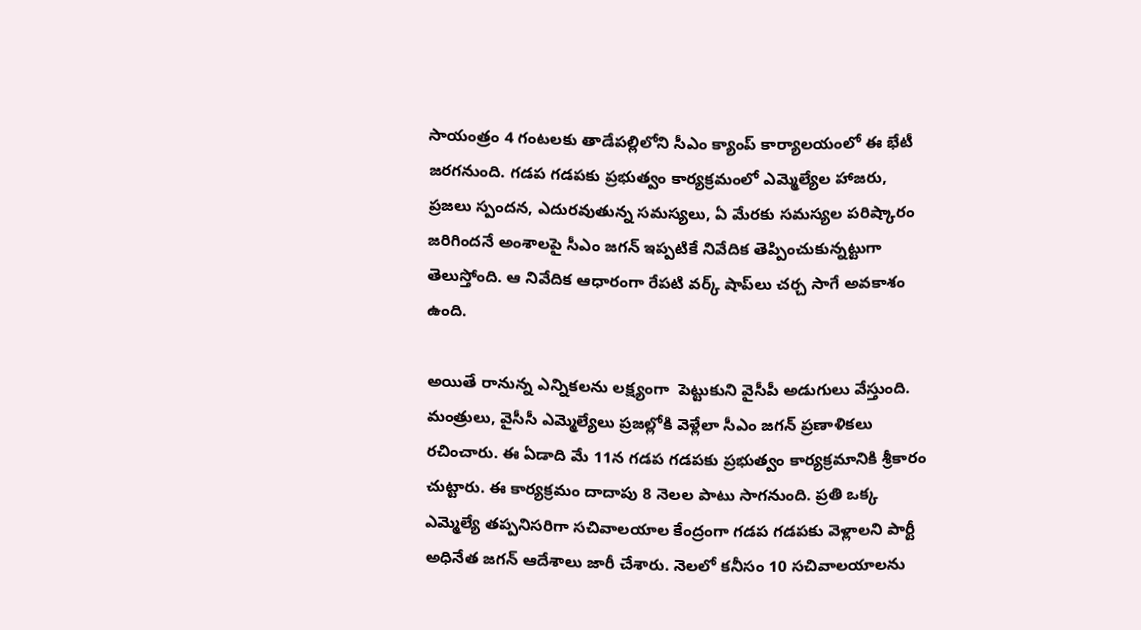సాయంత్రం 4 గంటలకు తాడేపల్లిలోని సీఎం క్యాంప్ కార్యాలయంలో ఈ భేటీ జరగనుంది. గడప గడపకు ప్రభుత్వం కార్యక్రమంలో ఎమ్మెల్యేల హాజరు, ప్రజలు స్పందన, ఎదురవుతున్న సమస్యలు, ఏ మేరకు సమస్యల పరిష్కారం జరిగిందనే అంశాలపై సీఎం జగన్ ఇప్పటికే నివేదిక తెప్పించుకున్నట్టుగా తెలుస్తోంది. ఆ నివేదిక ఆధారంగా రేపటి వర్క్ షాప్‌లు చర్చ సాగే అవకాశం ఉంది.

అయితే రానున్న ఎన్నికలను లక్ష్యంగా  పెట్టుకుని వైసీపీ అడుగులు వేస్తుంది. మంత్రులు, వైసీసీ ఎమ్మెల్యేలు ప్రజల్లోకి వెళ్లేలా సీఎం జగన్ ప్రణాళికలు రచించారు. ఈ ఏడాది మే 11న గడప గడపకు ప్రభుత్వం కార్యక్రమానికి శ్రీకారం చుట్టారు. ఈ కార్యక్రమం దాదాపు 8 నెలల పాటు సాగనుంది. ప్రతి ఒక్క ఎమ్మెల్యే తప్పనిసరిగా సచివాలయాల కేంద్రంగా గడప గడపకు వెళ్లాలని పార్టీ అధినేత జగన్ ఆదేశాలు జారీ చేశారు. నెలలో కనీసం 10 సచివాలయాలను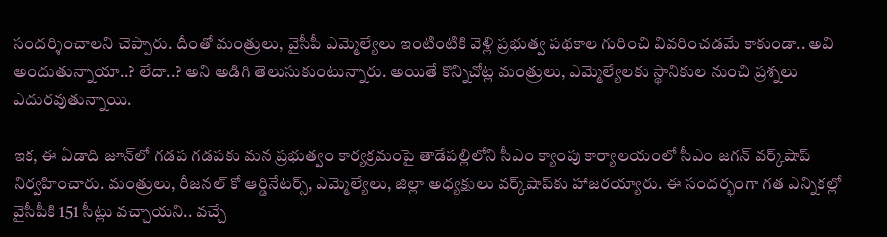సందర్శించాలని చెప్పారు. దీంతో మంత్రులు, వైసీపీ ఎమ్మెల్యేలు ఇంటింటికి వెళ్లి ప్రభుత్వ పథకాల గురించి వివరించడమే కాకుండా.. అవి అందుతున్నాయా..? లేదా..? అని అడిగి తెలుసుకుంటున్నారు. అయితే కొన్నిచోట్ల మంత్రులు, ఎమ్మెల్యేలకు స్థానికుల నుంచి ప్రశ్నలు ఎదురవుతున్నాయి.

ఇక, ఈ ఏడాది జూన్‌లో గడప గడపకు మన ప్రభుత్వం కార్యక్రమంపై తాడేపల్లిలోని సీఎం క్యాంపు కార్యాలయంలో సీఎం జగన్ వర్క్‌షాప్‌ నిర్వహించారు. మంత్రులు, రీజనల్ కో ఆర్డినేటర్స్, ఎమ్మెల్యేలు, జిల్లా అధ్యక్షులు వర్క్‌షాప్‌కు హాజరయ్యారు. ఈ సందర్భంగా గత ఎన్నికల్లో వైసీపీకి 151 సీట్లు వచ్చాయని.. వచ్చే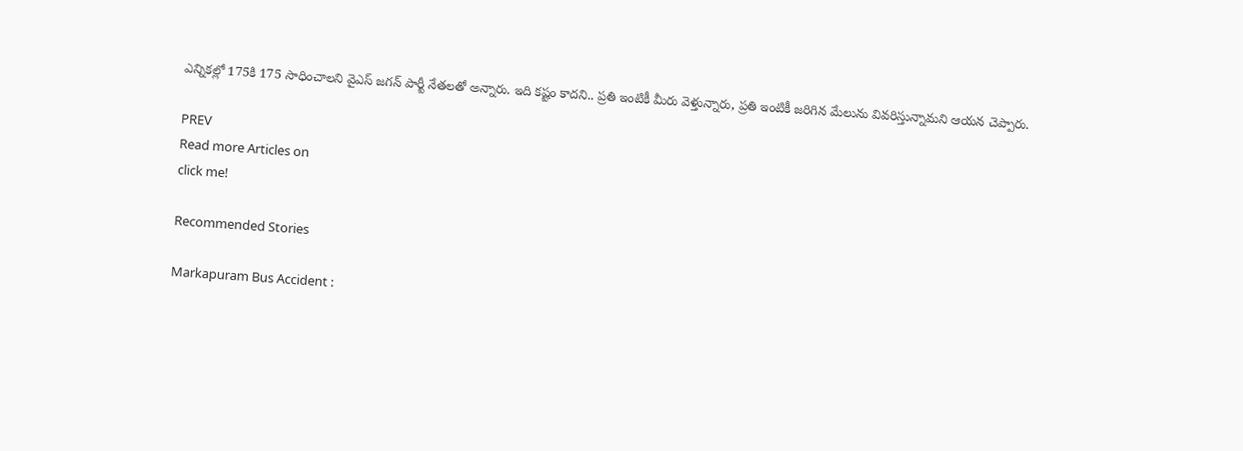ఎన్నికల్లో 175కి 175 సాధించాలని వైఎస్ జగన్ పార్టీ నేతలతో అన్నారు. ఇది కష్టం కాదని.. ప్రతి ఇంటికీ మీరు వెళ్తున్నారు, ప్రతి ఇంటికీ జరిగిన మేలును వివరిస్తున్నామని ఆయన చెప్పారు.

PREV
Read more Articles on
click me!

Recommended Stories

Markapuram Bus Accident :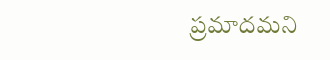ప్రమాదమని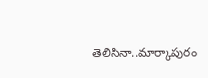తెలిసినా..మార్కాపురం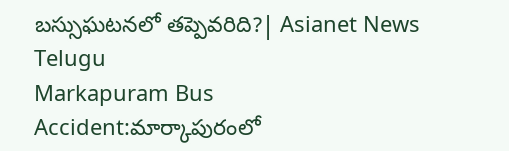బస్సుఘటనలో తప్పెవరిది?| Asianet News Telugu
Markapuram Bus Accident:మార్కాపురంలో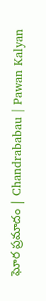ఘోర ప్రమాదం | Chandrababau | Pawan Kalyan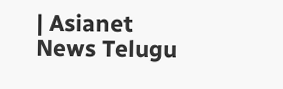| Asianet News Telugu